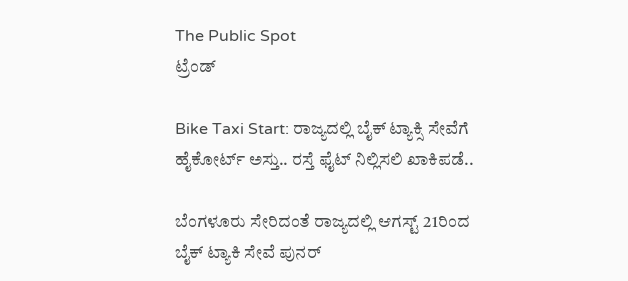The Public Spot
ಟ್ರೆಂಡ್

Bike Taxi Start: ರಾಜ್ಯದಲ್ಲಿ ಬೈಕ್ ಟ್ಯಾಕ್ಸಿ ಸೇವೆಗೆ ಹೈಕೋರ್ಟ್ ಅಸ್ತು.. ರಸ್ತೆ ಫೈಟ್ ನಿಲ್ಲಿಸಲಿ ಖಾಕಿಪಡೆ..

ಬೆಂಗಳೂರು ಸೇರಿದಂತೆ ರಾಜ್ಯದಲ್ಲಿ ಆಗಸ್ಟ್ 21ರಿಂದ ಬೈಕ್ ಟ್ಯಾಕಿ ಸೇವೆ ಪುನರ್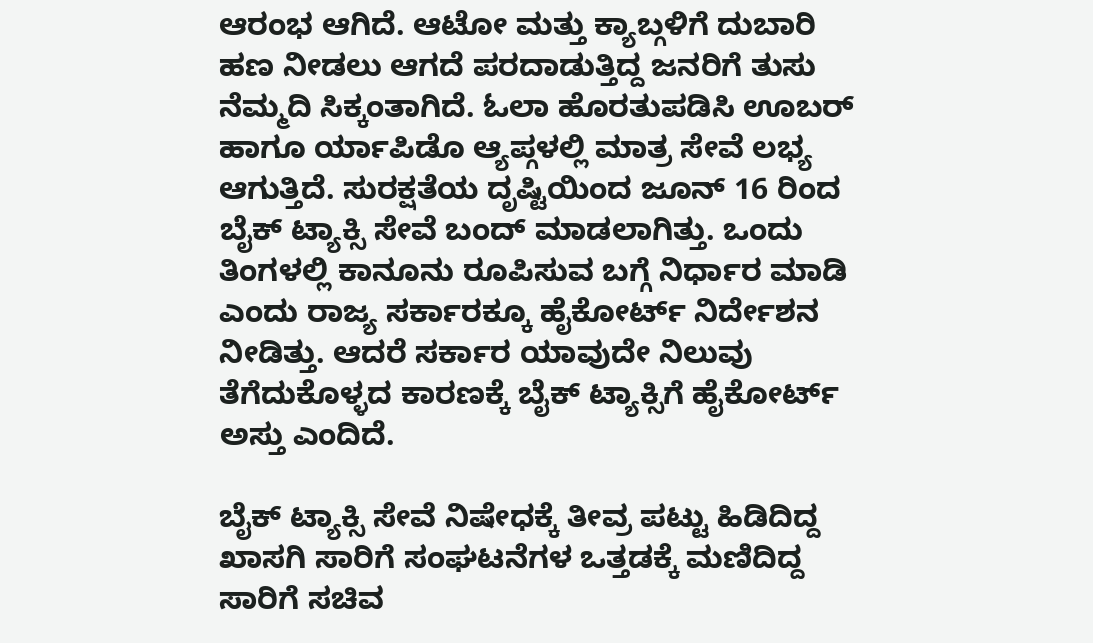ಆರಂಭ ಆಗಿದೆ. ಆಟೋ ಮತ್ತು ಕ್ಯಾಬ್ಗಳಿಗೆ ದುಬಾರಿ ಹಣ ನೀಡಲು ಆಗದೆ ಪರದಾಡುತ್ತಿದ್ದ ಜನರಿಗೆ ತುಸು ನೆಮ್ಮದಿ ಸಿಕ್ಕಂತಾಗಿದೆ. ಓಲಾ ಹೊರತುಪಡಿಸಿ ಊಬರ್ ಹಾಗೂ ರ್ಯಾಪಿಡೊ ಆ್ಯಪ್ಗಳಲ್ಲಿ ಮಾತ್ರ ಸೇವೆ ಲಭ್ಯ ಆಗುತ್ತಿದೆ. ಸುರಕ್ಷತೆಯ ದೃಷ್ಟಿಯಿಂದ ಜೂನ್ 16 ರಿಂದ ಬೈಕ್ ಟ್ಯಾಕ್ಸಿ ಸೇವೆ ಬಂದ್ ಮಾಡಲಾಗಿತ್ತು. ಒಂದು ತಿಂಗಳಲ್ಲಿ ಕಾನೂನು ರೂಪಿಸುವ ಬಗ್ಗೆ ನಿರ್ಧಾರ ಮಾಡಿ ಎಂದು ರಾಜ್ಯ ಸರ್ಕಾರಕ್ಕೂ ಹೈಕೋರ್ಟ್ ನಿರ್ದೇಶನ ನೀಡಿತ್ತು. ಆದರೆ ಸರ್ಕಾರ ಯಾವುದೇ ನಿಲುವು ತೆಗೆದುಕೊಳ್ಳದ ಕಾರಣಕ್ಕೆ ಬೈಕ್ ಟ್ಯಾಕ್ಸಿಗೆ ಹೈಕೋರ್ಟ್ ಅಸ್ತು ಎಂದಿದೆ.

ಬೈಕ್ ಟ್ಯಾಕ್ಸಿ ಸೇವೆ ನಿಷೇಧಕ್ಕೆ ತೀವ್ರ ಪಟ್ಟು ಹಿಡಿದಿದ್ದ ಖಾಸಗಿ ಸಾರಿಗೆ ಸಂಘಟನೆಗಳ ಒತ್ತಡಕ್ಕೆ ಮಣಿದಿದ್ದ ಸಾರಿಗೆ ಸಚಿವ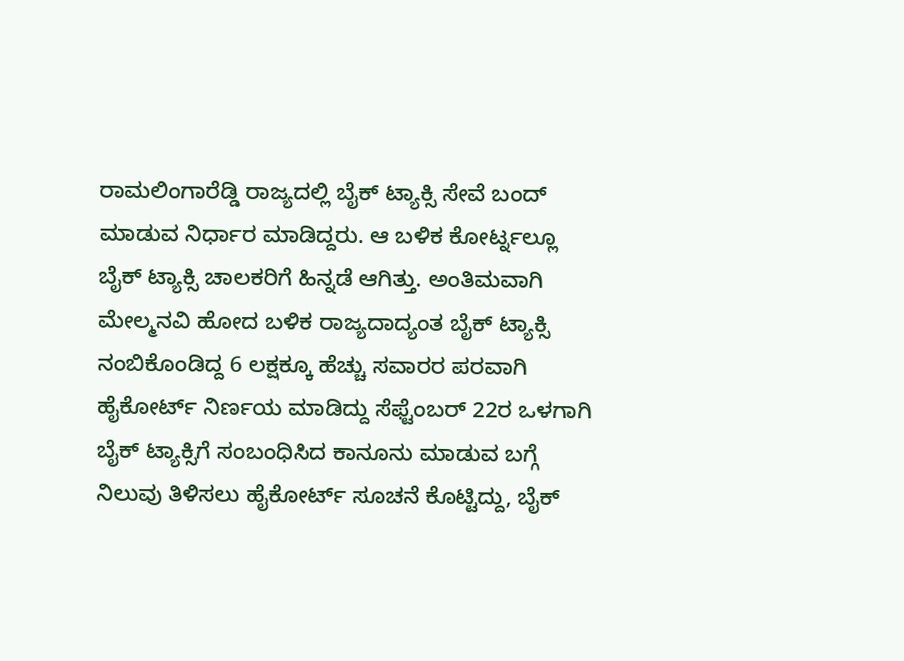ರಾಮಲಿಂಗಾರೆಡ್ಡಿ ರಾಜ್ಯದಲ್ಲಿ ಬೈಕ್ ಟ್ಯಾಕ್ಸಿ ಸೇವೆ ಬಂದ್ ಮಾಡುವ ನಿರ್ಧಾರ ಮಾಡಿದ್ದರು. ಆ ಬಳಿಕ ಕೋರ್ಟ್ನಲ್ಲೂ ಬೈಕ್ ಟ್ಯಾಕ್ಸಿ ಚಾಲಕರಿಗೆ ಹಿನ್ನಡೆ ಆಗಿತ್ತು. ಅಂತಿಮವಾಗಿ ಮೇಲ್ಮನವಿ ಹೋದ ಬಳಿಕ ರಾಜ್ಯದಾದ್ಯಂತ ಬೈಕ್ ಟ್ಯಾಕ್ಸಿ ನಂಬಿಕೊಂಡಿದ್ದ 6 ಲಕ್ಷಕ್ಕೂ ಹೆಚ್ಚು ಸವಾರರ ಪರವಾಗಿ ಹೈಕೋರ್ಟ್ ನಿರ್ಣಯ ಮಾಡಿದ್ದು ಸೆಫ್ಟೆಂಬರ್ 22ರ ಒಳಗಾಗಿ ಬೈಕ್ ಟ್ಯಾಕ್ಸಿಗೆ ಸಂಬಂಧಿಸಿದ ಕಾನೂನು ಮಾಡುವ ಬಗ್ಗೆ ನಿಲುವು ತಿಳಿಸಲು ಹೈಕೋರ್ಟ್ ಸೂಚನೆ ಕೊಟ್ಟಿದ್ದು, ಬೈಕ್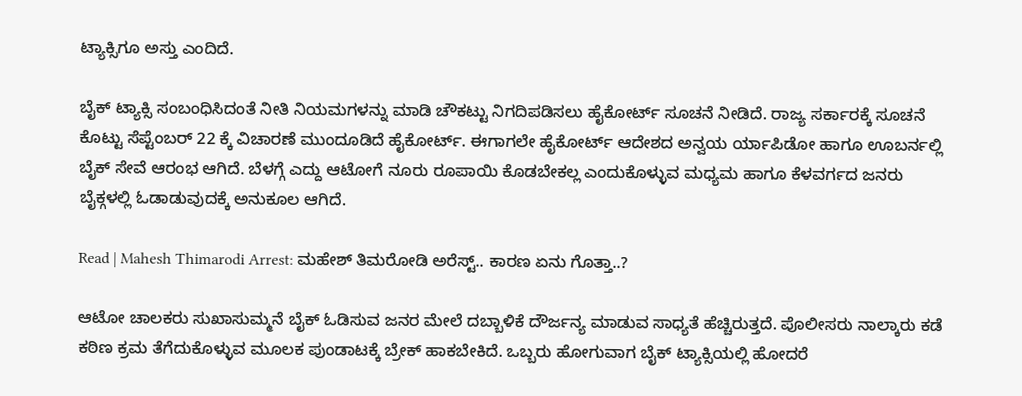ಟ್ಯಾಕ್ಸಿಗೂ ಅಸ್ತು ಎಂದಿದೆ.

ಬೈಕ್ ಟ್ಯಾಕ್ಸಿ ಸಂಬಂಧಿಸಿದಂತೆ ನೀತಿ ನಿಯಮಗಳನ್ನು ಮಾಡಿ ಚೌಕಟ್ಟು ನಿಗದಿಪಡಿಸಲು ಹೈಕೋರ್ಟ್ ಸೂಚನೆ ನೀಡಿದೆ. ರಾಜ್ಯ ಸರ್ಕಾರಕ್ಕೆ ಸೂಚನೆ ಕೊಟ್ಟು ಸೆಪ್ಟೆಂಬರ್ 22 ಕ್ಕೆ ವಿಚಾರಣೆ ಮುಂದೂಡಿದೆ ಹೈಕೋರ್ಟ್. ಈಗಾಗಲೇ ಹೈಕೋರ್ಟ್ ಆದೇಶದ ಅನ್ವಯ ರ್ಯಾಪಿಡೋ ಹಾಗೂ ಊಬರ್ನಲ್ಲಿ ಬೈಕ್ ಸೇವೆ ಆರಂಭ ಆಗಿದೆ. ಬೆಳಗ್ಗೆ ಎದ್ದು ಆಟೋಗೆ ನೂರು ರೂಪಾಯಿ ಕೊಡಬೇಕಲ್ಲ ಎಂದುಕೊಳ್ಳುವ ಮಧ್ಯಮ ಹಾಗೂ ಕೆಳವರ್ಗದ ಜನರು ಬೈಕ್ಗಳಲ್ಲಿ ಓಡಾಡುವುದಕ್ಕೆ ಅನುಕೂಲ ಆಗಿದೆ.

Read | Mahesh Thimarodi Arrest: ಮಹೇಶ್‌ ತಿಮರೋಡಿ ಅರೆಸ್ಟ್‌.. ಕಾರಣ ಏನು ಗೊತ್ತಾ..?

ಆಟೋ ಚಾಲಕರು ಸುಖಾಸುಮ್ಮನೆ ಬೈಕ್ ಓಡಿಸುವ ಜನರ ಮೇಲೆ ದಬ್ಬಾಳಿಕೆ ದೌರ್ಜನ್ಯ ಮಾಡುವ ಸಾಧ್ಯತೆ ಹೆಚ್ಚಿರುತ್ತದೆ. ಪೊಲೀಸರು ನಾಲ್ಕಾರು ಕಡೆ ಕಠಿಣ ಕ್ರಮ ತೆಗೆದುಕೊಳ್ಳುವ ಮೂಲಕ ಪುಂಡಾಟಕ್ಕೆ ಬ್ರೇಕ್ ಹಾಕಬೇಕಿದೆ. ಒಬ್ಬರು ಹೋಗುವಾಗ ಬೈಕ್ ಟ್ಯಾಕ್ಸಿಯಲ್ಲಿ ಹೋದರೆ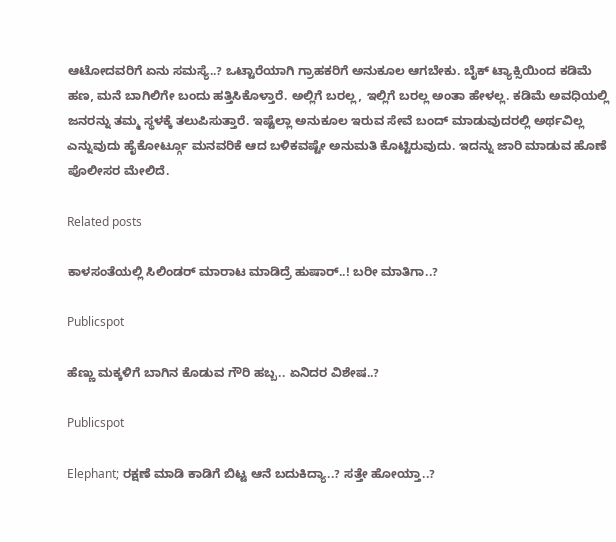ಆಟೋದವರಿಗೆ ಏನು ಸಮಸ್ಯೆ..? ಒಟ್ಟಾರೆಯಾಗಿ ಗ್ರಾಹಕರಿಗೆ ಅನುಕೂಲ ಆಗಬೇಕು. ಬೈಕ್ ಟ್ಯಾಕ್ಸಿಯಿಂದ ಕಡಿಮೆ ಹಣ, ಮನೆ ಬಾಗಿಲಿಗೇ ಬಂದು ಹತ್ತಿಸಿಕೊಳ್ತಾರೆ. ಅಲ್ಲಿಗೆ ಬರಲ್ಲ, ಇಲ್ಲಿಗೆ ಬರಲ್ಲ ಅಂತಾ ಹೇಳಲ್ಲ. ಕಡಿಮೆ ಅವಧಿಯಲ್ಲಿ ಜನರನ್ನು ತಮ್ಮ ಸ್ಥಳಕ್ಕೆ ತಲುಪಿಸುತ್ತಾರೆ. ಇಷ್ಟೆಲ್ಲಾ ಅನುಕೂಲ ಇರುವ ಸೇವೆ ಬಂದ್ ಮಾಡುವುದರಲ್ಲಿ ಅರ್ಥವಿಲ್ಲ ಎನ್ನುವುದು ಹೈಕೋರ್ಟ್ಗೂ ಮನವರಿಕೆ ಆದ ಬಳಿಕವಷ್ಟೇ ಅನುಮತಿ ಕೊಟ್ಟಿರುವುದು. ಇದನ್ನು ಜಾರಿ ಮಾಡುವ ಹೊಣೆ ಪೊಲೀಸರ ಮೇಲಿದೆ.

Related posts

ಕಾಳಸಂತೆಯಲ್ಲಿ ಸಿಲಿಂಡರ್‌ ಮಾರಾಟ ಮಾಡಿದ್ರೆ ಹುಷಾರ್‌..! ಬರೀ ಮಾತಿಗಾ..?

Publicspot

ಹೆಣ್ಣು ಮಕ್ಕಳಿಗೆ ಬಾಗಿನ ಕೊಡುವ ಗೌರಿ ಹಬ್ಬ.. ಏನಿದರ ವಿಶೇಷ..?

Publicspot

Elephant; ರಕ್ಷಣೆ ಮಾಡಿ ಕಾಡಿಗೆ ಬಿಟ್ಟ ಆನೆ ಬದುಕಿದ್ಯಾ..? ಸತ್ತೇ ಹೋಯ್ತಾ..?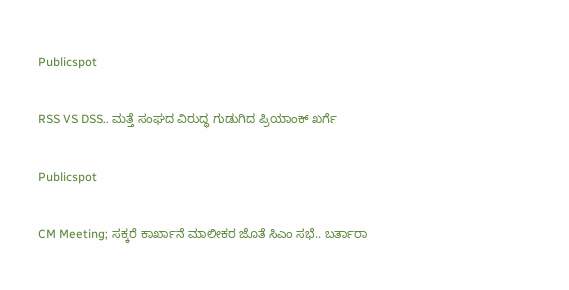Publicspot

RSS VS DSS.. ಮತ್ತೆ ಸಂಘದ ವಿರುದ್ಧ ಗುಡುಗಿದ ಪ್ರಿಯಾಂಕ್‌ ಖರ್ಗೆ

Publicspot

CM Meeting; ಸಕ್ಕರೆ ಕಾರ್ಖಾನೆ ಮಾಲೀಕರ ಜೊತೆ ಸಿಎಂ ಸಭೆ.. ಬರ್ತಾರಾ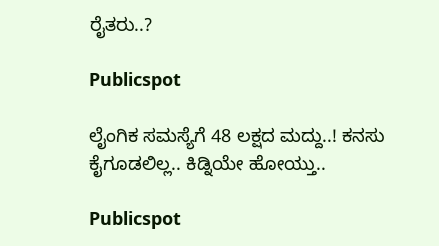ರೈತರು..?

Publicspot

ಲೈಂಗಿಕ ಸಮಸ್ಯೆಗೆ 48 ಲಕ್ಷದ ಮದ್ದು..! ಕನಸು ಕೈಗೂಡಲಿಲ್ಲ.. ಕಿಡ್ನಿಯೇ ಹೋಯ್ತು..

Publicspot